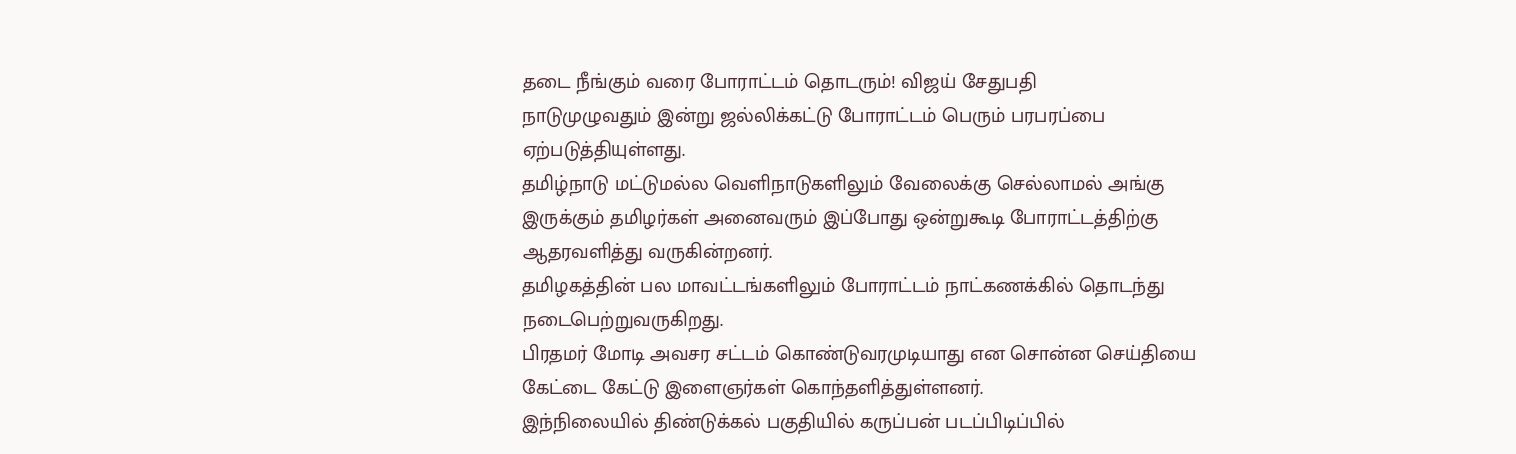தடை நீங்கும் வரை போராட்டம் தொடரும்! விஜய் சேதுபதி
நாடுமுழுவதும் இன்று ஜல்லிக்கட்டு போராட்டம் பெரும் பரபரப்பை ஏற்படுத்தியுள்ளது.
தமிழ்நாடு மட்டுமல்ல வெளிநாடுகளிலும் வேலைக்கு செல்லாமல் அங்கு இருக்கும் தமிழர்கள் அனைவரும் இப்போது ஒன்றுகூடி போராட்டத்திற்கு ஆதரவளித்து வருகின்றனர்.
தமிழகத்தின் பல மாவட்டங்களிலும் போராட்டம் நாட்கணக்கில் தொடந்து நடைபெற்றுவருகிறது.
பிரதமர் மோடி அவசர சட்டம் கொண்டுவரமுடியாது என சொன்ன செய்தியை கேட்டை கேட்டு இளைஞர்கள் கொந்தளித்துள்ளனர்.
இந்நிலையில் திண்டுக்கல் பகுதியில் கருப்பன் படப்பிடிப்பில்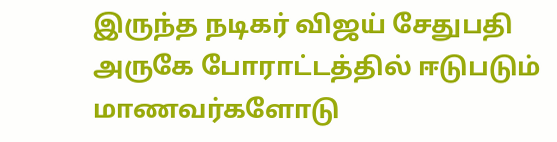இருந்த நடிகர் விஜய் சேதுபதி அருகே போராட்டத்தில் ஈடுபடும் மாணவர்களோடு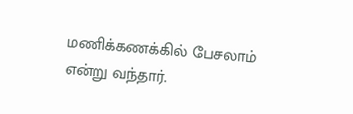மணிக்கணக்கில் பேசலாம் என்று வந்தார்.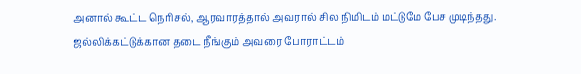அனால் கூட்ட நெரிசல், ஆரவாரத்தால் அவரால் சில நிமிடம் மட்டுமே பேச முடிந்தது.
ஜல்லிக்கட்டுக்கான தடை நீங்கும் அவரை போராட்டம்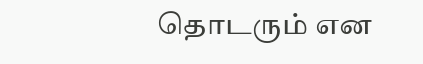தொடரும் என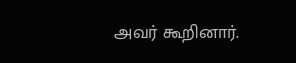அவர் கூறினார்.